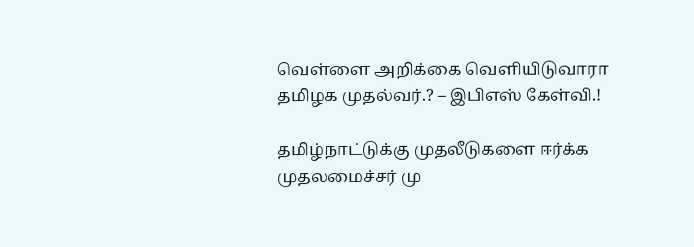வெள்ளை அறிக்கை வெளியிடுவாரா தமிழக முதல்வர்.? – இபிஎஸ் கேள்வி.!

தமிழ்நாட்டுக்கு முதலீடுகளை ஈர்க்க முதலமைச்சர் மு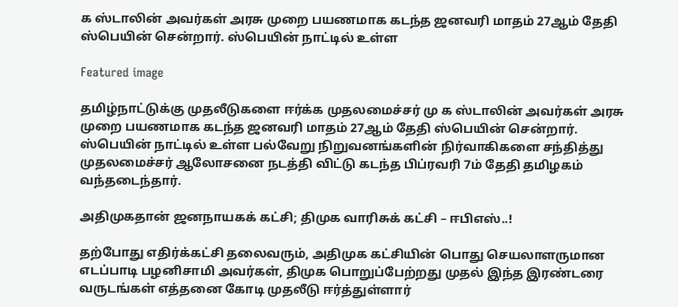க ஸ்டாலின் அவர்கள் அரசு முறை பயணமாக கடந்த ஜனவரி மாதம் 27ஆம் தேதி ஸ்பெயின் சென்றார். ஸ்பெயின் நாட்டில் உள்ள

Featured image

தமிழ்நாட்டுக்கு முதலீடுகளை ஈர்க்க முதலமைச்சர் மு க ஸ்டாலின் அவர்கள் அரசு முறை பயணமாக கடந்த ஜனவரி மாதம் 27ஆம் தேதி ஸ்பெயின் சென்றார். ஸ்பெயின் நாட்டில் உள்ள பல்வேறு நிறுவனங்களின் நிர்வாகிகளை சந்தித்து முதலமைச்சர் ஆலோசனை நடத்தி விட்டு கடந்த பிப்ரவரி 7ம் தேதி தமிழகம் வந்தடைந்தார்.

அதிமுகதான் ஜனநாயகக் கட்சி; திமுக வாரிசுக் கட்சி – ஈபிஎஸ்..!

தற்போது எதிர்க்கட்சி தலைவரும், அதிமுக கட்சியின் பொது செயலாளருமான எடப்பாடி பழனிசாமி அவர்கள், திமுக பொறுப்பேற்றது முதல் இந்த இரண்டரை வருடங்கள் எத்தனை கோடி முதலீடு ஈர்த்துள்ளார்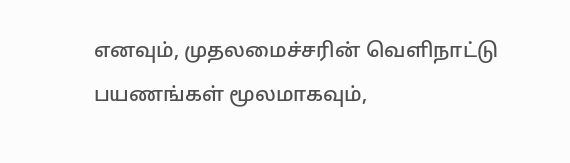எனவும், முதலமைச்சரின் வெளிநாட்டு பயணங்கள் மூலமாகவும்,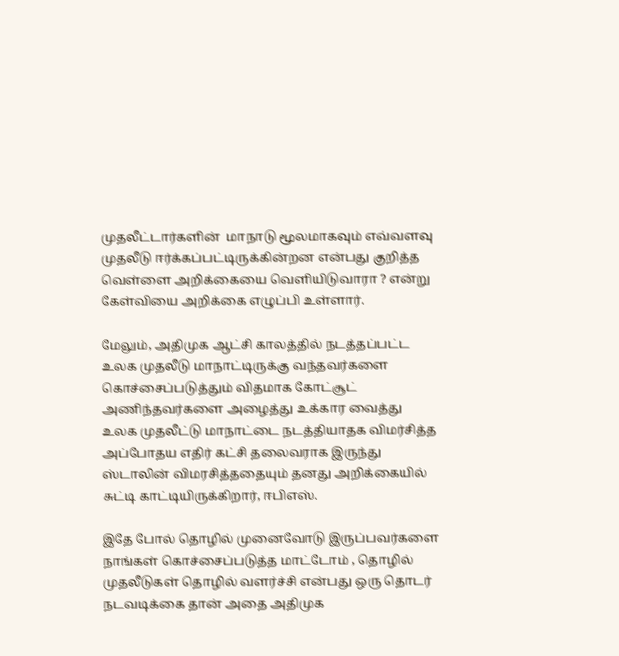முதலீட்டார்களின்  மாநாடு மூலமாகவும் எவ்வளவு முதலீடு ஈர்க்கப்பட்டிருக்கின்றன என்பது குறித்த வெள்ளை அறிக்கையை வெளியிடுவாரா ? என்று கேள்வியை அறிக்கை எழுப்பி உள்ளார்.

மேலும், அதிமுக ஆட்சி காலத்தில் நடத்தப்பட்ட உலக முதலீடு மாநாட்டிருக்கு வந்தவர்களை கொச்சைப்படுத்தும் விதமாக கோட்சூட் அணிந்தவர்களை அழைத்து உக்கார வைத்து உலக முதலீட்டு மாநாட்டை நடத்தியாதக விமர்சித்த அப்போதய எதிர் கட்சி தலைவராக இருந்து ஸ்டாலின் விமரசித்ததையும் தனது அறிக்கையில் சுட்டி காட்டியிருக்கிறார், ஈபிஎஸ்.

இதே போல் தொழில் முனைவோடு இருப்பவர்களை நாங்கள் கொச்சைப்படுத்த மாட்டோம் , தொழில் முதலீடுகள் தொழில் வளர்ச்சி என்பது ஒரு தொடர் நடவடிக்கை தான் அதை அதிமுக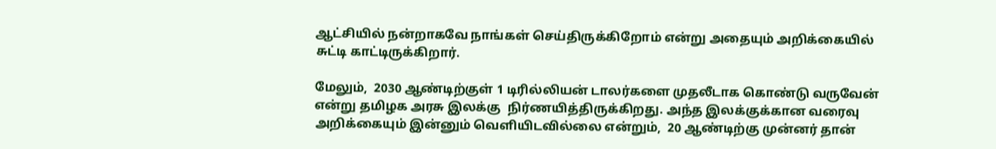ஆட்சியில் நன்றாகவே நாங்கள் செய்திருக்கிறோம் என்று அதையும் அறிக்கையில் சுட்டி காட்டிருக்கிறார்.

மேலும்,  2030 ஆண்டிற்குள் 1 டிரில்லியன் டாலர்களை முதலீடாக கொண்டு வருவேன் என்று தமிழக அரசு இலக்கு  நிர்ணயித்திருக்கிறது. அந்த இலக்குக்கான வரைவு அறிக்கையும் இன்னும் வெளியிடவில்லை என்றும்,  20 ஆண்டிற்கு முன்னர் தான்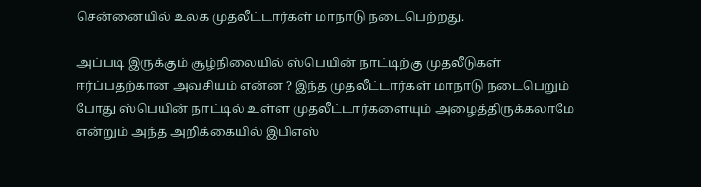சென்னையில் உலக முதலீட்டார்கள் மாநாடு நடைபெற்றது.

அப்படி இருக்கும் சூழ்நிலையில் ஸ்பெயின் நாட்டிற்கு முதலீடுகள் ஈர்ப்பதற்கான அவசியம் என்ன ? இந்த முதலீட்டார்கள் மாநாடு நடைபெறும் போது ஸ்பெயின் நாட்டில் உள்ள முதலீட்டார்களையும் அழைத்திருக்கலாமே என்றும் அந்த அறிக்கையில் இபிஎஸ்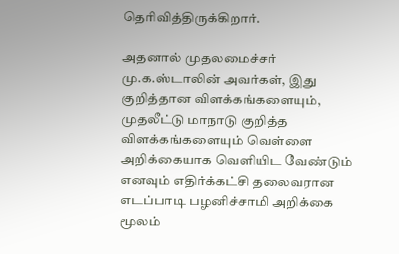தெரிவித்திருக்கிறார்.

அதனால் முதலமைச்சர் மு.க.ஸ்டாலின் அவர்கள், இது குறித்தான விளக்கங்களையும், முதலீட்டு மாநாடு குறித்த விளக்கங்களையும் வெள்ளை அறிக்கையாக வெளியிட வேண்டும் எனவும் எதிர்க்கட்சி தலைவரான எடப்பாடி பழனிச்சாமி அறிக்கை மூலம்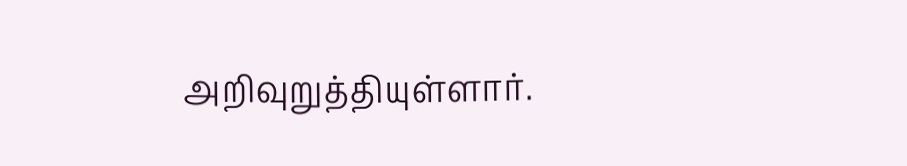அறிவுறுத்தியுள்ளார்.